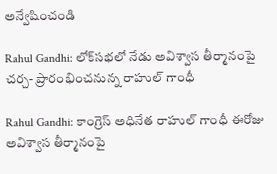అన్వేషించండి

Rahul Gandhi: లోక్‌సభలో నేడు అవిశ్వాస తీర్మానంపై చర్చ- ప్రారంభించనున్న రాహుల్ గాంధీ

Rahul Gandhi: కాంగ్రెస్ అధినేత రాహుల్ గాంధీ ఈరోజు అవిశ్వాస తీర్మానంపై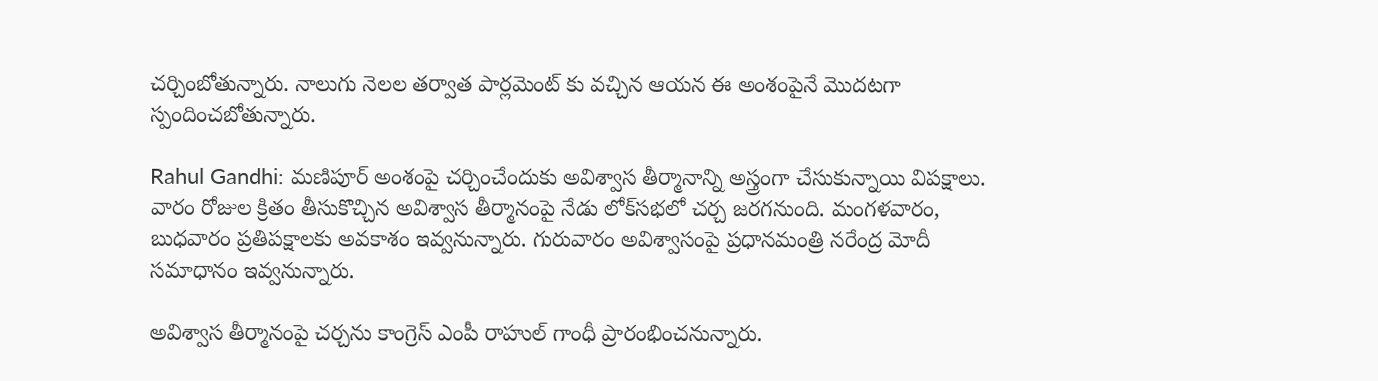చర్చింబోతున్నారు. నాలుగు నెలల తర్వాత పార్లమెంట్ కు వచ్చిన ఆయన ఈ అంశంపైనే మొదటగా స్పందించబోతున్నారు.

Rahul Gandhi: మణిపూర్ అంశంపై చర్చించేందుకు అవిశ్వాస తీర్మానాన్ని అస్త్రంగా చేసుకున్నాయి విపక్షాలు. వారం రోజుల క్రితం తీసుకొచ్చిన అవిశ్వాస తీర్మానంపై నేడు లోక్‌సభలో చర్చ జరగనుంది. మంగళవారం, బుధవారం ప్రతిపక్షాలకు అవకాశం ఇవ్వనున్నారు. గురువారం అవిశ్వాసంపై ప్రధానమంత్రి నరేంద్ర మోదీ సమాధానం ఇవ్వనున్నారు.

అవిశ్వాస తీర్మానంపై చర్చను కాంగ్రెస్ ఎంపీ రాహుల్ గాంధీ ప్రారంభించనున్నారు.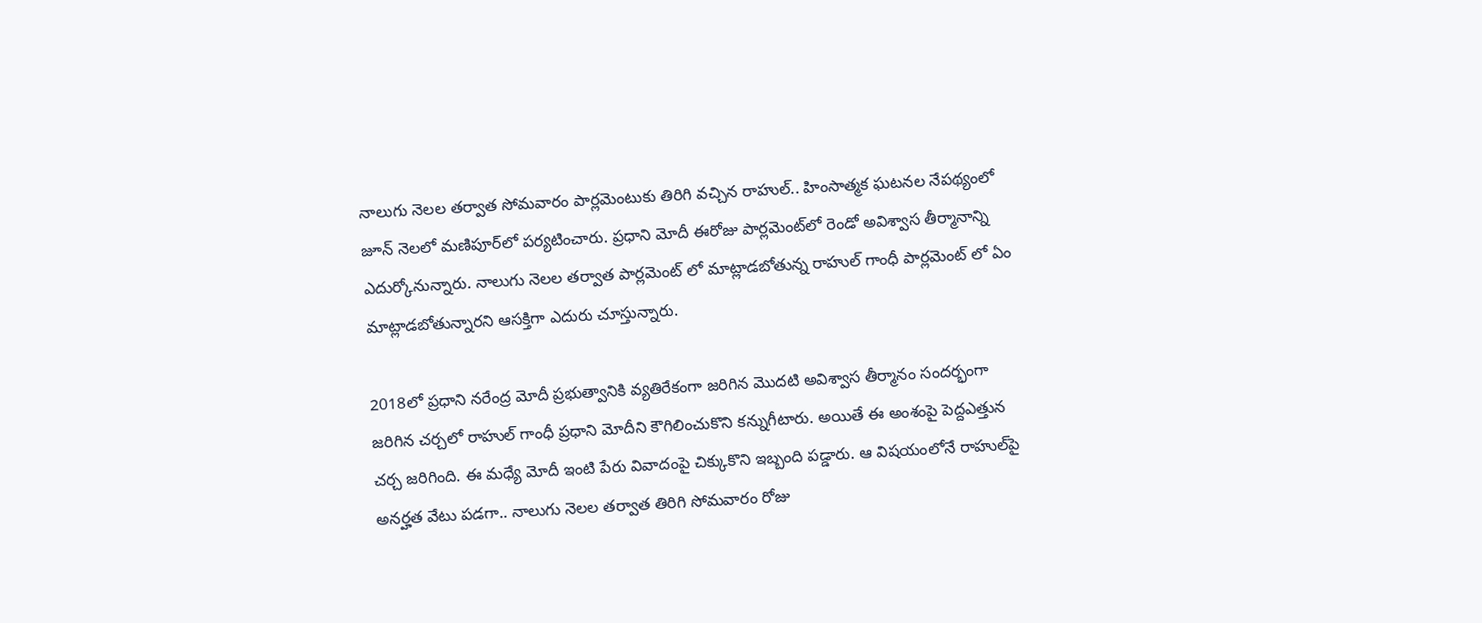నాలుగు నెలల తర్వాత సోమవారం పార్లమెంటుకు తిరిగి వచ్చిన రాహుల్.. హింసాత్మక ఘటనల నేపథ్యంలో జూన్‌ నెలలో మణిపూర్‌లో పర్యటించారు. ప్రధాని మోదీ ఈరోజు పార్లమెంట్‌లో రెండో అవిశ్వాస తీర్మానాన్ని ఎదుర్కోనున్నారు. నాలుగు నెలల తర్వాత పార్లమెంట్ లో మాట్లాడబోతున్న రాహుల్ గాంధీ పార్లమెంట్ లో ఏం మాట్లాడబోతున్నారని ఆసక్తిగా ఎదురు చూస్తున్నారు.

2018లో ప్రధాని నరేంద్ర మోదీ ప్రభుత్వానికి వ్యతిరేకంగా జరిగిన మొదటి అవిశ్వాస తీర్మానం సందర్భంగా జరిగిన చర్చలో రాహుల్ గాంధీ ప్రధాని మోదీని కౌగిలించుకొని కన్నుగీటారు. అయితే ఈ అంశంపై పెద్దఎత్తున చర్చ జరిగింది. ఈ మధ్యే మోదీ ఇంటి పేరు వివాదంపై చిక్కుకొని ఇబ్బంది పడ్డారు. ఆ విషయంలోనే రాహుల్‌పై అనర్హత వేటు పడగా.. నాలుగు నెలల తర్వాత తిరిగి సోమవారం రోజు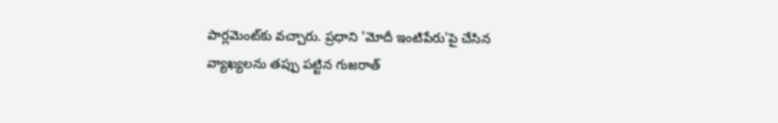పార్లమెంట్‌కు వచ్చారు. ప్రధాని 'మోదీ ఇంటిపేరు'పై చేసిన వ్యాఖ్యలను తప్పు పట్టిన గుజరాత్‌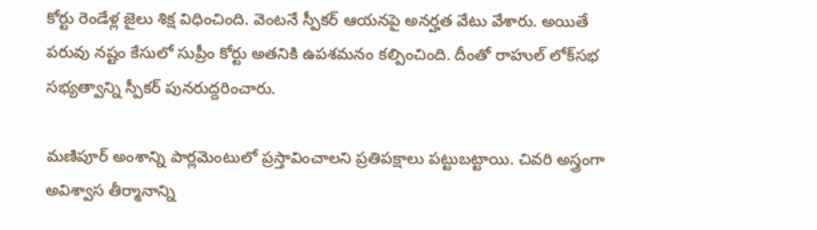కోర్టు రెండేళ్ల జైలు శిక్ష విధించింది. వెంటనే స్పీకర్ ఆయనపై అనర్హత వేటు వేశారు. అయితే పరువు నష్టం కేసులో సుప్రీం కోర్టు అతనికి ఉపశమనం కల్పించింది. దీంతో రాహుల్ లోక్‌సభ సభ్యత్వాన్ని స్పీకర్ పునరుద్దరించారు.

మణిపూర్‌ అంశాన్ని పార్లమెంటులో ప్రస్తావించాలని ప్రతిపక్షాలు పట్టుబట్టాయి. చివరి అస్త్రంగా అవిశ్వాస తీర్మానాన్ని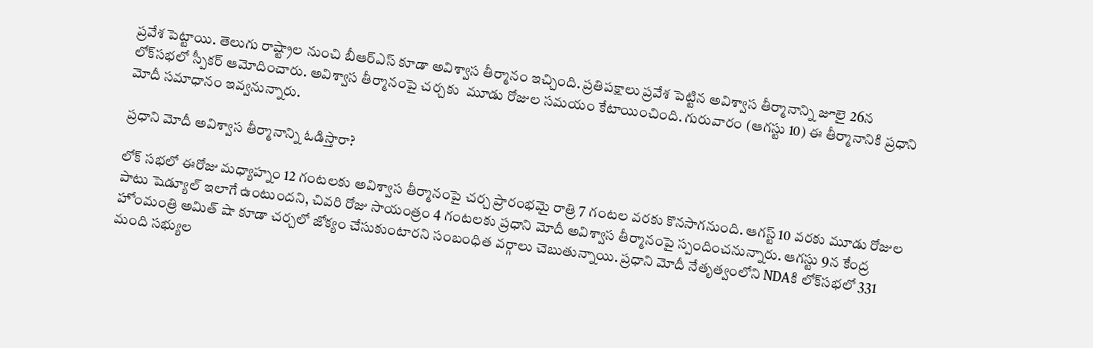ప్రవేశ పెట్టాయి. తెలుగు రాష్ట్రాల నుంచి బీఆర్‌ఎస్‌ కూడా అవిశ్వాస తీర్మానం ఇచ్చింది. ప్రతిపక్షాలు ప్రవేశ పెట్టిన అవిశ్వాస తీర్మానాన్ని జూలై 26న లోక్‌సభలో స్పీకర్ ఆమోదించారు. అవిశ్వాస తీర్మానంపై చర్చకు  మూడు రోజుల సమయం కేటాయించింది. గురువారం (ఆగస్టు 10) ఈ తీర్మానానికి ప్రధాని మోదీ సమాధానం ఇవ్వనున్నారు.

ప్రధాని మోదీ అవిశ్వాస తీర్మానాన్ని ఓడిస్తారా?

లోక్‌ సభలో ఈరోజు మధ్యాహ్నం 12 గంటలకు అవిశ్వాస తీర్మానంపై చర్చ ప్రారంభమై రాత్రి 7 గంటల వరకు కొనసాగనుంది. ఆగస్ట్ 10 వరకు మూడు రోజుల పాటు షెడ్యూల్ ఇలాగే ఉంటుందని, చివరి రోజు సాయంత్రం 4 గంటలకు ప్రధాని మోదీ అవిశ్వాస తీర్మానంపై స్పందించనున్నారు. ఆగస్టు 9న కేంద్ర హోంమంత్రి అమిత్ షా కూడా చర్చలో జోక్యం చేసుకుంటారని సంబంధిత వర్గాలు చెబుతున్నాయి. ప్రధాని మోదీ నేతృత్వంలోని NDAకి లోక్‌సభలో 331 మంది సభ్యుల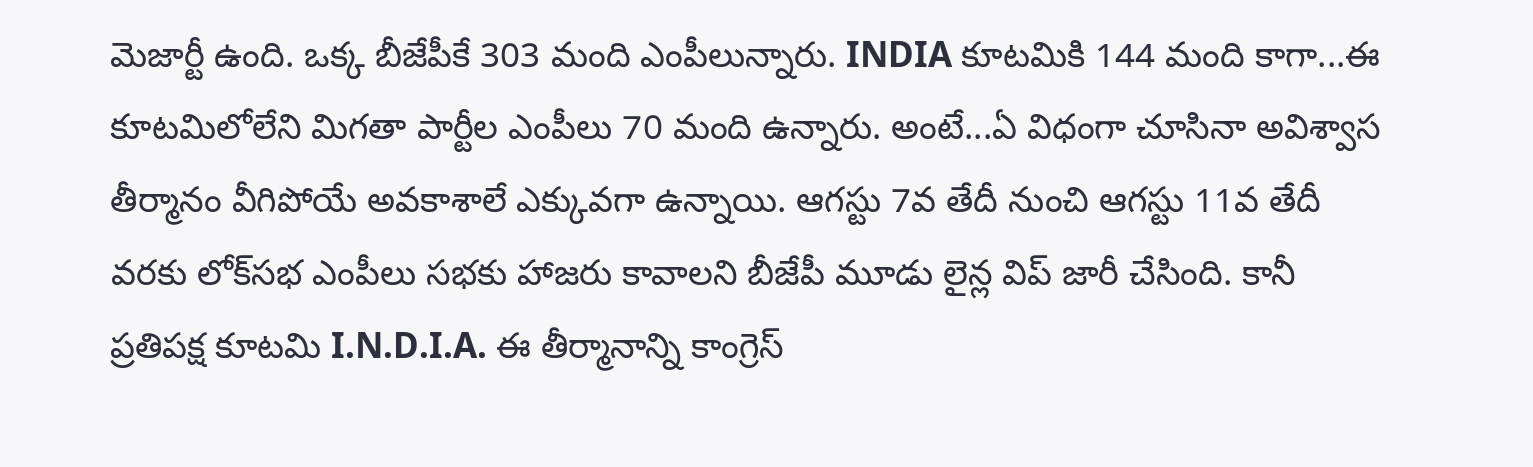మెజార్టీ ఉంది. ఒక్క బీజేపీకే 303 మంది ఎంపీలున్నారు. INDIA కూటమికి 144 మంది కాగా...ఈ కూటమిలోలేని మిగతా పార్టీల ఎంపీలు 70 మంది ఉన్నారు. అంటే...ఏ విధంగా చూసినా అవిశ్వాస తీర్మానం వీగిపోయే అవకాశాలే ఎక్కువగా ఉన్నాయి. ఆగస్టు 7వ తేదీ నుంచి ఆగస్టు 11వ తేదీ వరకు లోక్‌సభ ఎంపీలు సభకు హాజరు కావాలని బీజేపీ మూడు లైన్ల విప్ జారీ చేసింది. కానీ ప్రతిపక్ష కూటమి I.N.D.I.A. ఈ తీర్మానాన్ని కాంగ్రెస్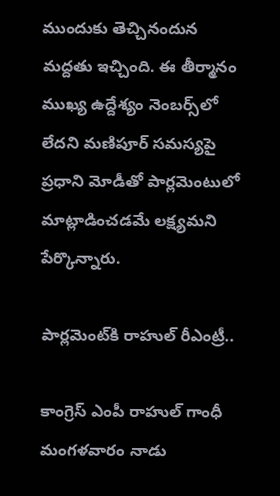ముందుకు తెచ్చినందున మద్దతు ఇచ్చింది. ఈ తీర్మానం ముఖ్య ఉద్దేశ్యం నెంబర్స్‌లో లేదని మణిపూర్ సమస్యపై ప్రధాని మోడీతో పార్లమెంటులో మాట్లాడించడమే లక్ష్యమని పేర్కొన్నారు.

పార్ల‌మెంట్‌కి రాహుల్ రీఎంట్రీ..

కాంగ్రెస్ ఎంపీ రాహుల్ గాంధీ మంగళవారం నాడు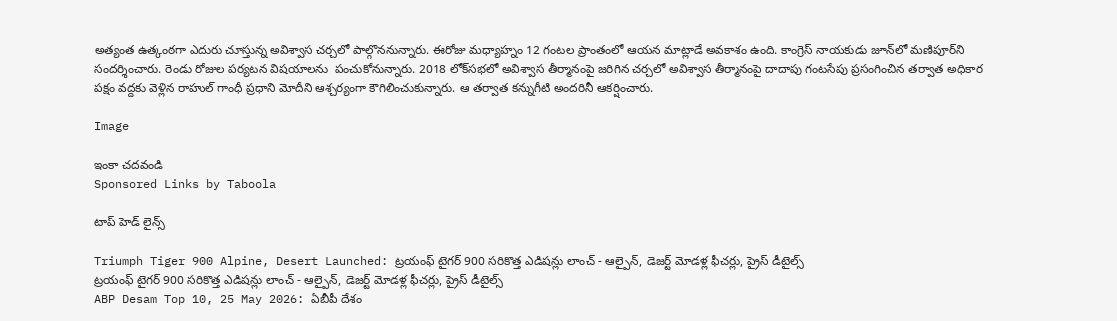అత్యంత ఉత్కంఠగా ఎదురు చూస్తున్న అవిశ్వాస చర్చలో పాల్గొననున్నారు. ఈరోజు మధ్యాహ్నం 12 గంటల ప్రాంతంలో ఆయన మాట్లాడే అవకాశం ఉంది. కాంగ్రెస్ నాయకుడు జూన్‌లో మణిపూర్‌ని సందర్శించారు. రెండు రోజుల పర్యటన విషయాలను  పంచుకోనున్నారు. 2018 లోక్‌సభలో అవిశ్వాస తీర్మానంపై జరిగిన చర్చలో అవిశ్వాస తీర్మానంపై దాదాపు గంటసేపు ప్రసంగించిన తర్వాత అధికార పక్షం వద్దకు వెళ్లిన రాహుల్ గాంధీ ప్రధాని మోదీని ఆశ్చర్యంగా కౌగిలించుకున్నారు. ఆ తర్వాత కన్నుగీటి అందరినీ ఆకర్షించారు.

Image

ఇంకా చదవండి
Sponsored Links by Taboola

టాప్ హెడ్ లైన్స్

Triumph Tiger 900 Alpine, Desert Launched: ట్రయంఫ్ టైగర్ 900 సరికొత్త ఎడిషన్లు లాంచ్ - ఆల్పైన్, డెజర్ట్ మోడళ్ల ఫీచర్లు, ప్రైస్ డీటైల్స్
ట్రయంఫ్ టైగర్ 900 సరికొత్త ఎడిషన్లు లాంచ్ - ఆల్పైన్, డెజర్ట్ మోడళ్ల ఫీచర్లు, ప్రైస్ డీటైల్స్
ABP Desam Top 10, 25 May 2026: ఏబీపీ దేశం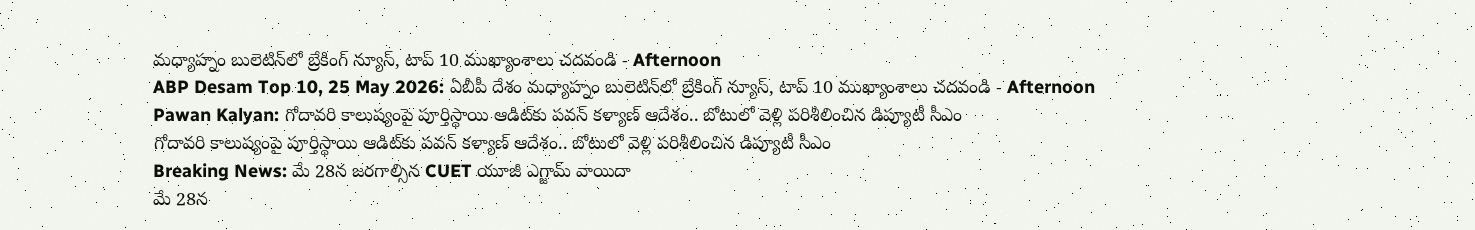మధ్యాహ్నం బులెటిన్‌లో బ్రేకింగ్ న్యూస్, టాప్ 10 ముఖ్యాంశాలు చదవండి - Afternoon
ABP Desam Top 10, 25 May 2026: ఏబీపీ దేశం మధ్యాహ్నం బులెటిన్‌లో బ్రేకింగ్ న్యూస్, టాప్ 10 ముఖ్యాంశాలు చదవండి - Afternoon
Pawan Kalyan: గోదావరి కాలుష్యంపై పూర్తిస్థాయి ఆడిట్‌కు పవన్ కళ్యాణ్ ఆదేశం.. బోటులో వెళ్లి పరిశీలించిన డిప్యూటీ సీఎం
గోదావరి కాలుష్యంపై పూర్తిస్థాయి ఆడిట్‌కు పవన్ కళ్యాణ్ ఆదేశం.. బోటులో వెళ్లి పరిశీలించిన డిప్యూటీ సీఎం
Breaking News: మే 28న జరగాల్సిన CUET యూజీ ఎగ్జామ్ వాయిదా
మే 28న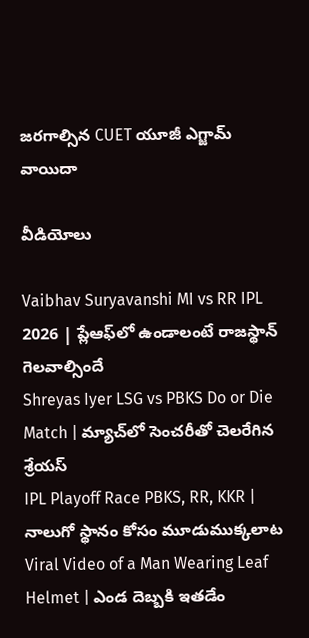జరగాల్సిన CUET యూజీ ఎగ్జామ్ వాయిదా

వీడియోలు

Vaibhav Suryavanshi MI vs RR IPL 2026 | ప్లేఆఫ్‌లో ఉండాలంటే రాజస్థాన్ గెలవాల్సిందే
Shreyas Iyer LSG vs PBKS Do or Die Match | మ్యాచ్‌లో సెంచరీతో చెలరేగిన శ్రేయస్
IPL Playoff Race PBKS, RR, KKR | నాలుగో స్థానం కోసం మూడుముక్కలాట
Viral Video of a Man Wearing Leaf Helmet | ఎండ దెబ్బకి ఇతడేం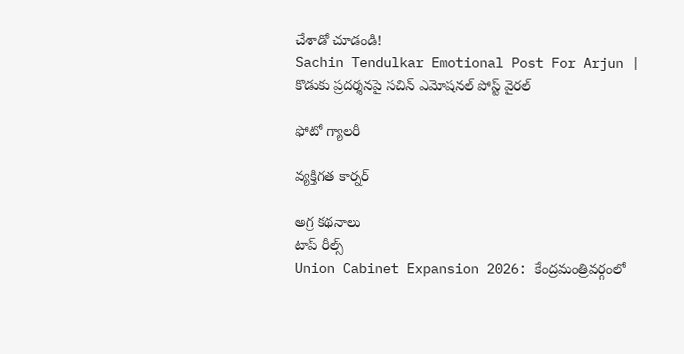చేశాడో చూడండి!
Sachin Tendulkar Emotional Post For Arjun | కొడుకు ప్రదర్శనపై సచిన్ ఎమోషనల్ పోస్ట్ వైరల్

ఫోటో గ్యాలరీ

వ్యక్తిగత కార్నర్

అగ్ర కథనాలు
టాప్ రీల్స్
Union Cabinet Expansion 2026: కేంద్రమంత్రివర్గంలో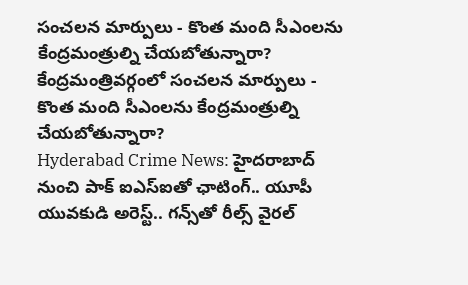సంచలన మార్పులు - కొంత మంది సీఎంలను కేంద్రమంత్రుల్ని చేయబోతున్నారా?
కేంద్రమంత్రివర్గంలో సంచలన మార్పులు - కొంత మంది సీఎంలను కేంద్రమంత్రుల్ని చేయబోతున్నారా?
Hyderabad Crime News: హైదరాబాద్‌ నుంచి పాక్ ఐఎస్ఐతో ఛాటింగ్.. యూపీ యువకుడి అరెస్ట్.. గన్స్‌తో రీల్స్ వైరల్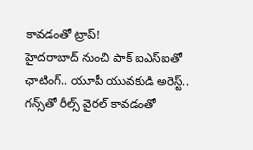కావడంతో ట్రాప్!
హైదరాబాద్‌ నుంచి పాక్ ఐఎస్ఐతో ఛాటింగ్.. యూపీ యువకుడి అరెస్ట్.. గన్స్‌తో రీల్స్ వైరల్ కావడంతో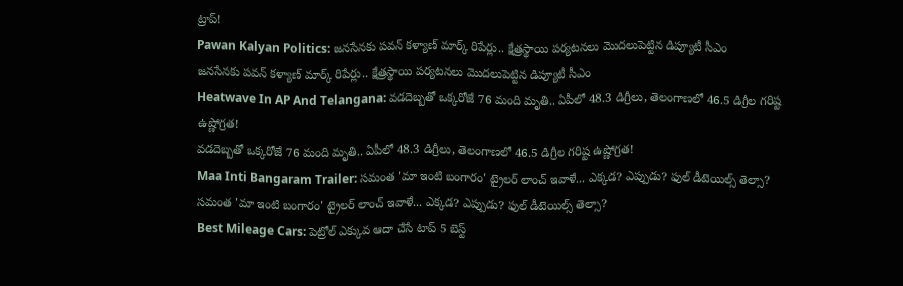ట్రాప్!
Pawan Kalyan Politics: జనసేనకు పవన్ కళ్యాణ్ మార్క్ రిపేర్లు.. క్షేత్రస్థాయి పర్యటనలు మొదలుపెట్టిన డిప్యూటీ సీఎం
జనసేనకు పవన్ కళ్యాణ్ మార్క్ రిపేర్లు.. క్షేత్రస్థాయి పర్యటనలు మొదలుపెట్టిన డిప్యూటీ సీఎం
Heatwave In AP And Telangana: వడదెబ్బతో ఒక్కరోజే 76 మంది మృతి.. ఏపీలో 48.3 డిగ్రీలు, తెలంగాణలో 46.5 డిగ్రీల గరిష్ట ఉష్ణోగ్రత!
వడదెబ్బతో ఒక్కరోజే 76 మంది మృతి.. ఏపీలో 48.3 డిగ్రీలు, తెలంగాణలో 46.5 డిగ్రీల గరిష్ట ఉష్ణోగ్రత!
Maa Inti Bangaram Trailer: సమంత 'మా ఇంటి బంగారం' ట్రైలర్ లాంచ్ ఇవాళే... ఎక్కడ? ఎప్పుడు? ఫుల్ డీటెయిల్స్ తెల్సా?
సమంత 'మా ఇంటి బంగారం' ట్రైలర్ లాంచ్ ఇవాళే... ఎక్కడ? ఎప్పుడు? ఫుల్ డీటెయిల్స్ తెల్సా?
Best Mileage Cars: పెట్రోల్ ఎక్కువ ఆదా చేసే టాప్ 5 బెస్ట్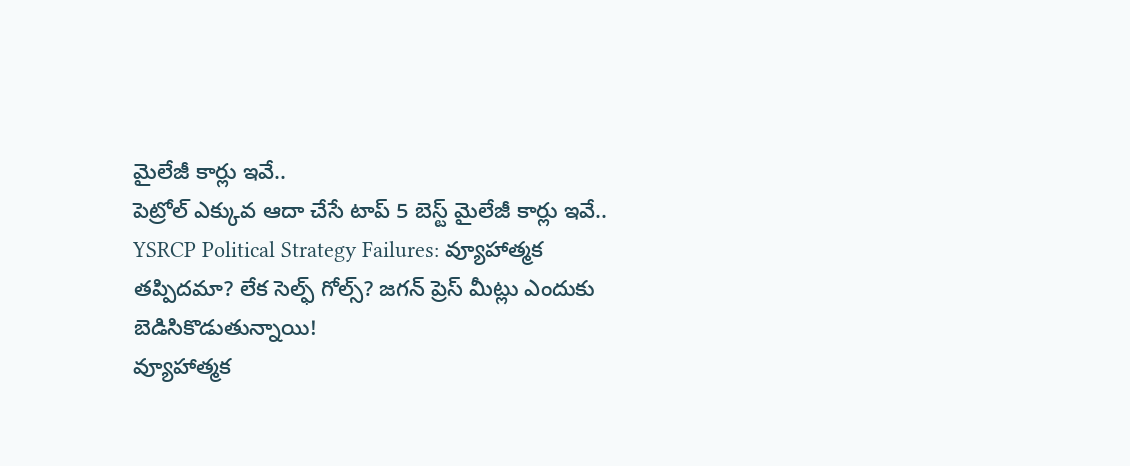మైలేజీ కార్లు ఇవే..
పెట్రోల్ ఎక్కువ ఆదా చేసే టాప్ 5 బెస్ట్ మైలేజీ కార్లు ఇవే..
YSRCP Political Strategy Failures: వ్యూహాత్మక తప్పిదమా? లేక సెల్ఫ్ గోల్స్? జగన్ ప్రెస్ మీట్లు ఎందుకు బెడిసికొడుతున్నాయి!
వ్యూహాత్మక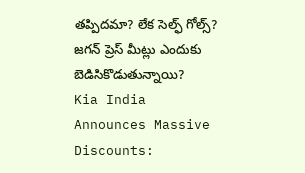తప్పిదమా? లేక సెల్ఫ్ గోల్స్? జగన్ ప్రెస్ మీట్లు ఎందుకు బెడిసికొడుతున్నాయి?
Kia India Announces Massive Discounts: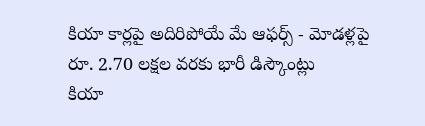కియా కార్లపై అదిరిపోయే మే ఆఫర్స్ - మోడళ్లపై రూ. 2.70 లక్షల వరకు భారీ డిస్కౌంట్లు
కియా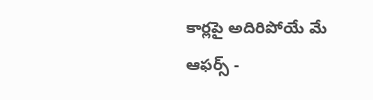కార్లపై అదిరిపోయే మే ఆఫర్స్ -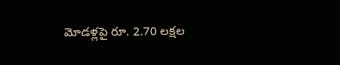మోడళ్లపై రూ. 2.70 లక్షల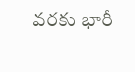వరకు భారీ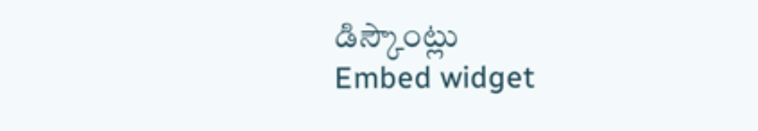డిస్కౌంట్లు
Embed widget